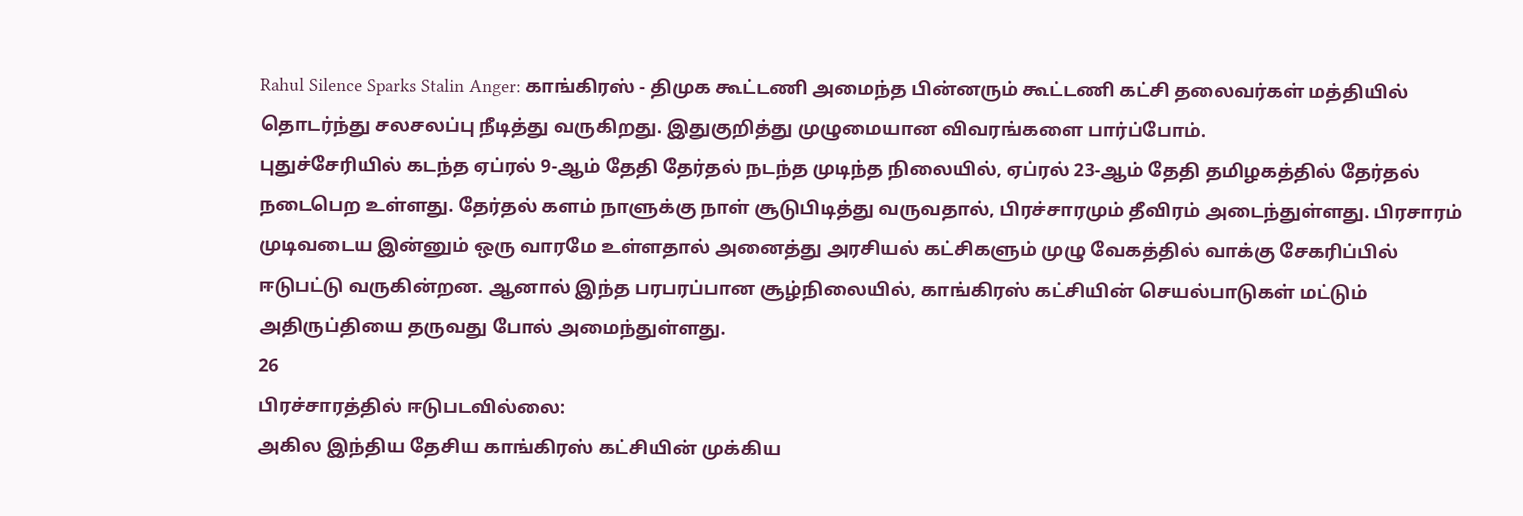Rahul Silence Sparks Stalin Anger: காங்கிரஸ் - திமுக கூட்டணி அமைந்த பின்னரும் கூட்டணி கட்சி தலைவர்கள் மத்தியில் தொடர்ந்து சலசலப்பு நீடித்து வருகிறது. இதுகுறித்து முழுமையான விவரங்களை பார்ப்போம்.
புதுச்சேரியில் கடந்த ஏப்ரல் 9-ஆம் தேதி தேர்தல் நடந்த முடிந்த நிலையில், ஏப்ரல் 23-ஆம் தேதி தமிழகத்தில் தேர்தல் நடைபெற உள்ளது. தேர்தல் களம் நாளுக்கு நாள் சூடுபிடித்து வருவதால், பிரச்சாரமும் தீவிரம் அடைந்துள்ளது. பிரசாரம் முடிவடைய இன்னும் ஒரு வாரமே உள்ளதால் அனைத்து அரசியல் கட்சிகளும் முழு வேகத்தில் வாக்கு சேகரிப்பில் ஈடுபட்டு வருகின்றன. ஆனால் இந்த பரபரப்பான சூழ்நிலையில், காங்கிரஸ் கட்சியின் செயல்பாடுகள் மட்டும் அதிருப்தியை தருவது போல் அமைந்துள்ளது.
26
பிரச்சாரத்தில் ஈடுபடவில்லை:
அகில இந்திய தேசிய காங்கிரஸ் கட்சியின் முக்கிய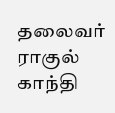தலைவர் ராகுல் காந்தி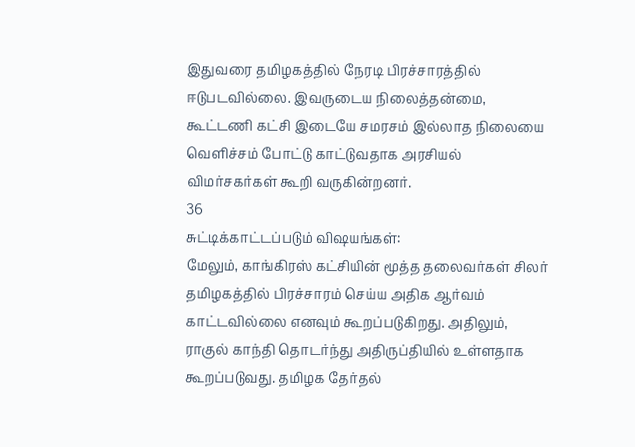இதுவரை தமிழகத்தில் நேரடி பிரச்சாரத்தில் ஈடுபடவில்லை. இவருடைய நிலைத்தன்மை, கூட்டணி கட்சி இடையே சமரசம் இல்லாத நிலையை வெளிச்சம் போட்டு காட்டுவதாக அரசியல் விமர்சகர்கள் கூறி வருகின்றனர்.
36
சுட்டிக்காட்டப்படும் விஷயங்கள்:
மேலும், காங்கிரஸ் கட்சியின் மூத்த தலைவர்கள் சிலர் தமிழகத்தில் பிரச்சாரம் செய்ய அதிக ஆர்வம் காட்டவில்லை எனவும் கூறப்படுகிறது. அதிலும், ராகுல் காந்தி தொடர்ந்து அதிருப்தியில் உள்ளதாக கூறப்படுவது. தமிழக தேர்தல்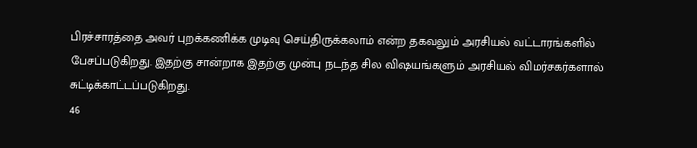பிரச்சாரத்தை அவர் புறக்கணிக்க முடிவு செய்திருக்கலாம் என்ற தகவலும் அரசியல் வட்டாரங்களில் பேசப்படுகிறது. இதற்கு சான்றாக இதற்கு முன்பு நடந்த சில விஷயங்களும் அரசியல் விமர்சகர்களால் சுட்டிக்காட்டப்படுகிறது.
46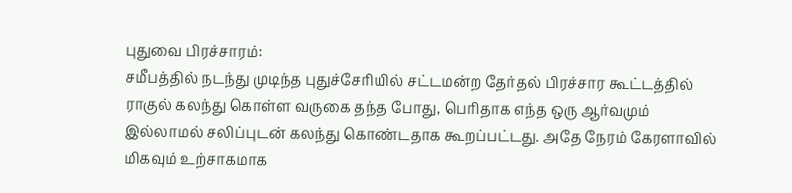புதுவை பிரச்சாரம்:
சமீபத்தில் நடந்து முடிந்த புதுச்சேரியில் சட்டமன்ற தேர்தல் பிரச்சார கூட்டத்தில் ராகுல் கலந்து கொள்ள வருகை தந்த போது, பெரிதாக எந்த ஒரு ஆர்வமும் இல்லாமல் சலிப்புடன் கலந்து கொண்டதாக கூறப்பட்டது. அதே நேரம் கேரளாவில் மிகவும் உற்சாகமாக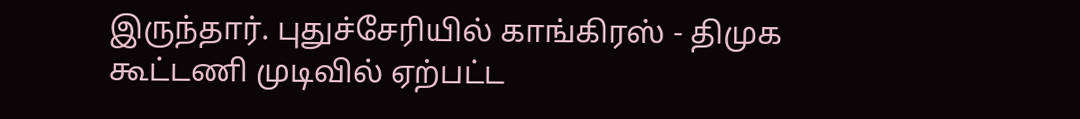இருந்தார். புதுச்சேரியில் காங்கிரஸ் - திமுக கூட்டணி முடிவில் ஏற்பட்ட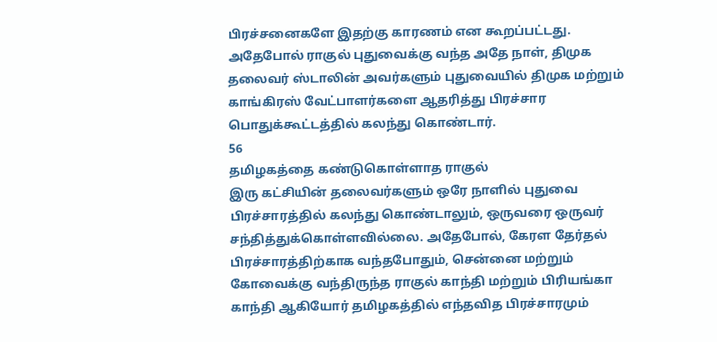பிரச்சனைகளே இதற்கு காரணம் என கூறப்பட்டது. அதேபோல் ராகுல் புதுவைக்கு வந்த அதே நாள், திமுக தலைவர் ஸ்டாலின் அவர்களும் புதுவையில் திமுக மற்றும் காங்கிரஸ் வேட்பாளர்களை ஆதரித்து பிரச்சார பொதுக்கூட்டத்தில் கலந்து கொண்டார்.
56
தமிழகத்தை கண்டுகொள்ளாத ராகுல்
இரு கட்சியின் தலைவர்களும் ஒரே நாளில் புதுவை பிரச்சாரத்தில் கலந்து கொண்டாலும், ஒருவரை ஒருவர் சந்தித்துக்கொள்ளவில்லை. அதேபோல், கேரள தேர்தல் பிரச்சாரத்திற்காக வந்தபோதும், சென்னை மற்றும் கோவைக்கு வந்திருந்த ராகுல் காந்தி மற்றும் பிரியங்கா காந்தி ஆகியோர் தமிழகத்தில் எந்தவித பிரச்சாரமும்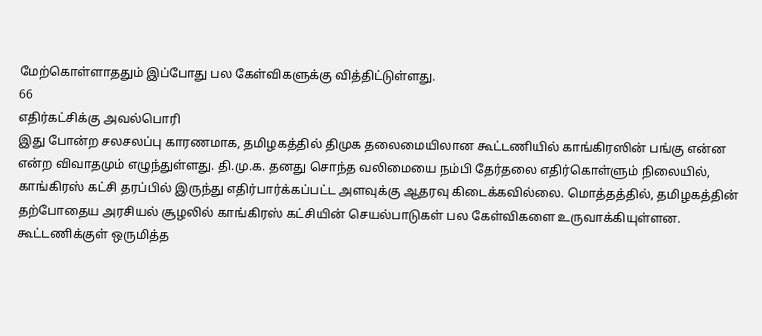மேற்கொள்ளாததும் இப்போது பல கேள்விகளுக்கு வித்திட்டுள்ளது.
66
எதிர்கட்சிக்கு அவல்பொரி
இது போன்ற சலசலப்பு காரணமாக, தமிழகத்தில் திமுக தலைமையிலான கூட்டணியில் காங்கிரஸின் பங்கு என்ன என்ற விவாதமும் எழுந்துள்ளது. தி.மு.க. தனது சொந்த வலிமையை நம்பி தேர்தலை எதிர்கொள்ளும் நிலையில், காங்கிரஸ் கட்சி தரப்பில் இருந்து எதிர்பார்க்கப்பட்ட அளவுக்கு ஆதரவு கிடைக்கவில்லை. மொத்தத்தில், தமிழகத்தின் தற்போதைய அரசியல் சூழலில் காங்கிரஸ் கட்சியின் செயல்பாடுகள் பல கேள்விகளை உருவாக்கியுள்ளன. கூட்டணிக்குள் ஒருமித்த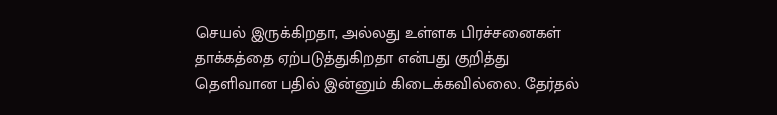செயல் இருக்கிறதா, அல்லது உள்ளக பிரச்சனைகள் தாக்கத்தை ஏற்படுத்துகிறதா என்பது குறித்து தெளிவான பதில் இன்னும் கிடைக்கவில்லை. தேர்தல்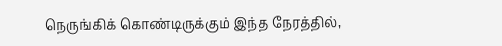நெருங்கிக் கொண்டிருக்கும் இந்த நேரத்தில்,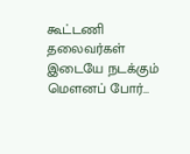கூட்டணி தலைவர்கள் இடையே நடக்கும் மௌனப் போர்...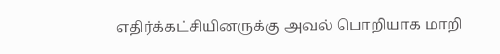எதிர்க்கட்சியினருக்கு அவல் பொறியாக மாறி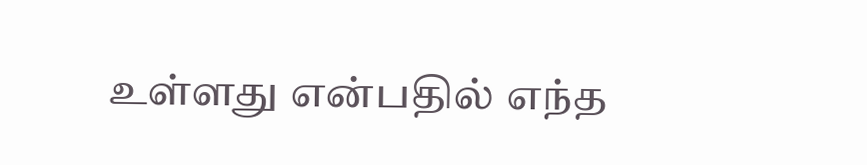உள்ளது என்பதில் எந்த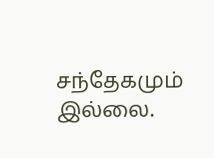சந்தேகமும் இல்லை.